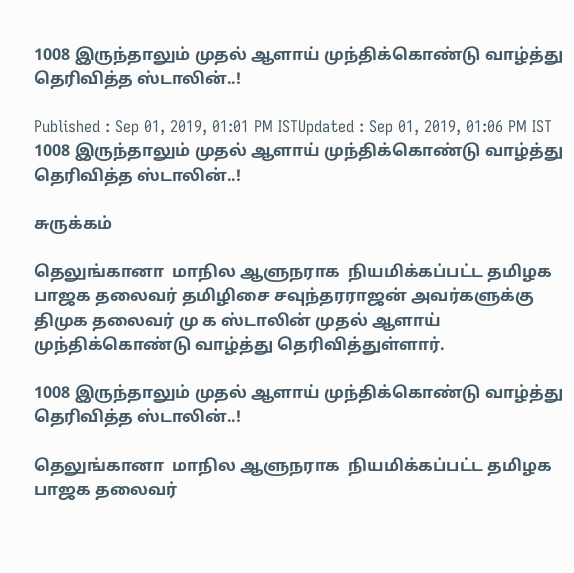1008 இருந்தாலும் முதல் ஆளாய் முந்திக்கொண்டு வாழ்த்து தெரிவித்த ஸ்டாலின்..!

Published : Sep 01, 2019, 01:01 PM ISTUpdated : Sep 01, 2019, 01:06 PM IST
1008 இருந்தாலும் முதல் ஆளாய் முந்திக்கொண்டு வாழ்த்து தெரிவித்த ஸ்டாலின்..!

சுருக்கம்

தெலுங்கானா  மாநில ஆளுநராக  நியமிக்கப்பட்ட தமிழக பாஜக தலைவர் தமிழிசை சவுந்தரராஜன் அவர்களுக்கு திமுக தலைவர் மு க ஸ்டாலின் முதல் ஆளாய் முந்திக்கொண்டு வாழ்த்து தெரிவித்துள்ளார்.

1008 இருந்தாலும் முதல் ஆளாய் முந்திக்கொண்டு வாழ்த்து தெரிவித்த ஸ்டாலின்..!

தெலுங்கானா  மாநில ஆளுநராக  நியமிக்கப்பட்ட தமிழக பாஜக தலைவர்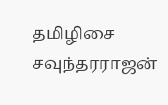தமிழிசை சவுந்தரராஜன்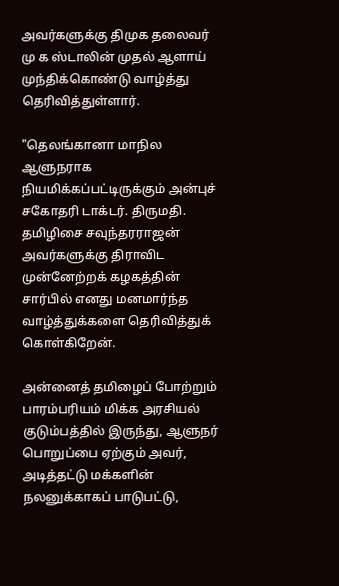அவர்களுக்கு திமுக தலைவர் மு க ஸ்டாலின் முதல் ஆளாய் முந்திக்கொண்டு வாழ்த்து தெரிவித்துள்ளார்.

"தெலங்கானா மாநில ஆளுநராக நியமிக்கப்பட்டிருக்கும் அன்புச் சகோதரி டாக்டர். திருமதி. தமிழிசை சவுந்தரராஜன் அவர்களுக்கு திராவிட முன்னேற்றக் கழகத்தின் சார்பில் எனது மனமார்ந்த வாழ்த்துக்களை தெரிவித்துக் கொள்கிறேன்.

அன்னைத் தமிழைப் போற்றும் பாரம்பரியம் மிக்க அரசியல் குடும்பத்தில் இருந்து, ஆளுநர் பொறுப்பை ஏற்கும் அவர், அடித்தட்டு மக்களின் நலனுக்காகப் பாடுபட்டு,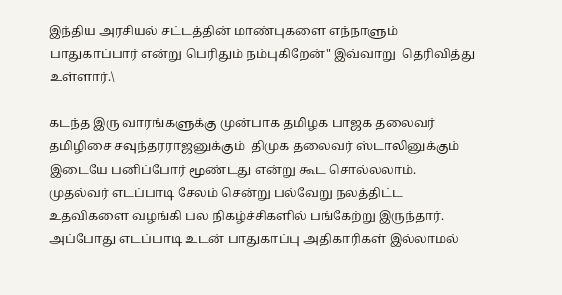இந்திய அரசியல் சட்டத்தின் மாண்புகளை எந்நாளும் பாதுகாப்பார் என்று பெரிதும் நம்புகிறேன்" இவ்வாறு  தெரிவித்து உள்ளார்.\

கடந்த இரு வாரங்களுக்கு முன்பாக தமிழக பாஜக தலைவர் தமிழிசை சவுந்தரராஜனுக்கும்  திமுக தலைவர் ஸ்டாலினுக்கும் இடையே பனிப்போர் மூண்டது என்று கூட சொல்லலாம். முதல்வர் எடப்பாடி சேலம் சென்று பல்வேறு நலத்திட்ட உதவிகளை வழங்கி பல நிகழ்ச்சிகளில் பங்கேற்று இருந்தார். அப்போது எடப்பாடி உடன் பாதுகாப்பு அதிகாரிகள் இல்லாமல்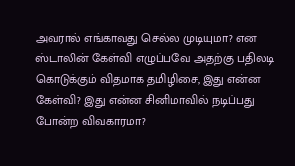அவரால் எங்காவது செல்ல முடியுமா? என ஸ்டாலின் கேள்வி எழுப்பவே அதற்கு பதிலடி கொடுக்கும் விதமாக தமிழிசை, இது என்ன கேள்வி? இது என்ன சினிமாவில் நடிப்பது போன்ற விவகாரமா?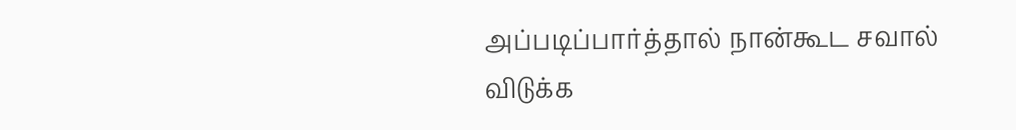அப்படிப்பார்த்தால் நான்கூட சவால் விடுக்க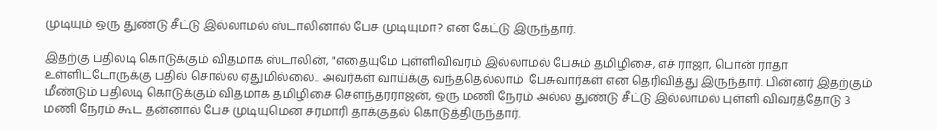முடியும் ஒரு துண்டு சீட்டு இல்லாமல் ஸ்டாலினால் பேச முடியுமா? என கேட்டு இருந்தார்.

இதற்கு பதிலடி கொடுக்கும் விதமாக ஸ்டாலின், "எதையுமே புள்ளிவிவரம் இல்லாமல் பேசும் தமிழிசை, எச் ராஜா, பொன் ராதா உள்ளிட்டோருக்கு பதில் சொல்ல ஏதுமில்லை.. அவர்கள் வாய்க்கு வந்ததெல்லாம்  பேசுவார்கள் என தெரிவித்து இருந்தார். பின்னர் இதற்கும் மீண்டும் பதிலடி கொடுக்கும் விதமாக தமிழிசை சௌந்தரராஜன், ஒரு மணி நேரம் அல்ல துண்டு சீட்டு இல்லாமல் புள்ளி விவரத்தோடு 3 மணி நேரம் கூட தன்னால் பேச முடியுமென சரமாரி தாக்குதல் கொடுத்திருந்தார்.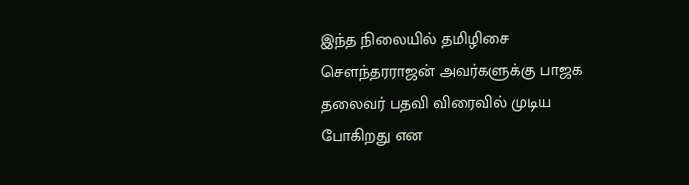இந்த நிலையில் தமிழிசை சௌந்தரராஜன் அவர்களுக்கு பாஜக தலைவர் பதவி விரைவில் முடிய போகிறது என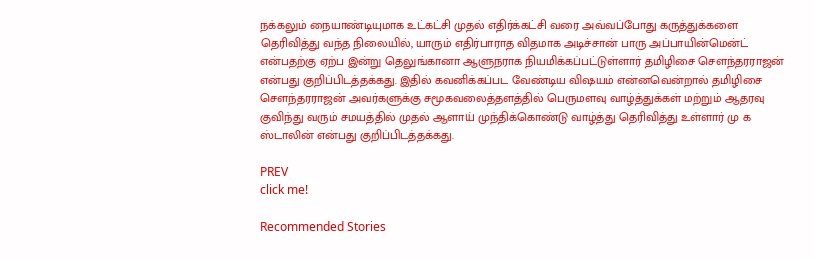நக்கலும் நையாண்டியுமாக உட்கட்சி முதல் எதிர்க்கட்சி வரை அவ்வப்போது கருத்துக்களை தெரிவித்து வந்த நிலையில், யாரும் எதிர்பாராத விதமாக அடிச்சான் பாரு அப்பாயின்மென்ட் என்பதற்கு ஏற்ப இன்று தெலுங்கானா ஆளுநராக நியமிக்கப்பட்டுள்ளார் தமிழிசை சௌந்தரராஜன் என்பது குறிப்பிடத்தக்கது. இதில் கவனிக்கப்பட வேண்டிய விஷயம் என்னவென்றால் தமிழிசை சௌந்தரராஜன் அவர்களுக்கு சமூகவலைத்தளத்தில் பெருமளவு வாழ்த்துக்கள் மற்றும் ஆதரவு குவிந்து வரும் சமயத்தில் முதல் ஆளாய் முந்திக்கொண்டு வாழ்த்து தெரிவித்து உள்ளார் மு க ஸ்டாலின் என்பது குறிப்பிடத்தக்கது.

PREV
click me!

Recommended Stories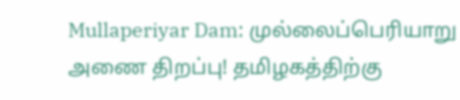Mullaperiyar Dam: முல்லைப்பெரியாறு அணை திறப்பு! தமிழகத்திற்கு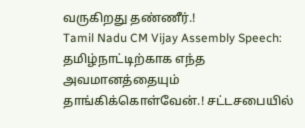வருகிறது தண்ணீர்.!
Tamil Nadu CM Vijay Assembly Speech: தமிழ்நாட்டிற்காக எந்த அவமானத்தையும் தாங்கிக்கொள்வேன்.! சட்டசபையில்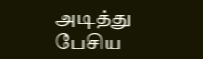அடித்து பேசிய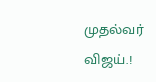முதல்வர் விஜய்.!